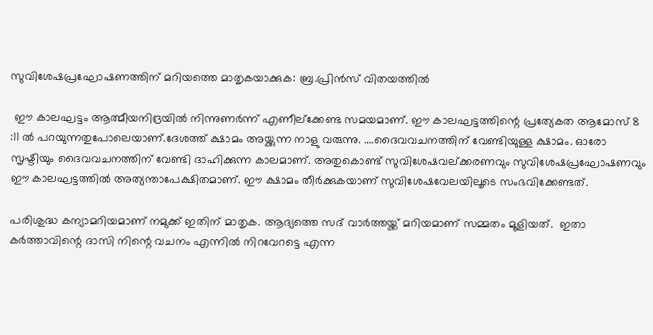സുവിശേഷപ്രഘോഷണത്തിന് മറിയത്തെ മാതൃകയാക്കുക: ബ്ര.പ്രിന്‍സ് വിതയത്തില്‍

 ഈ കാലഘട്ടം ആത്മീയനിദ്രയില്‍ നിന്നുണര്‍ന്ന് എണീല്‌ക്കേണ്ട സമയമാണ്. ഈ കാലഘട്ടത്തിന്റെ പ്രത്യേകത ആമോസ് 8 :11 ല്‍ പറയുന്നതുപോലെയാണ്.ദേശത്ത് ക്ഷാമം അയ്ക്കുന്ന നാളു വരുന്നു. ….ദൈവവചനത്തിന് വേണ്ടിയുള്ള ക്ഷാമം. ഓരോ സൃഷ്ടിയും ദൈവവചനത്തിന് വേണ്ടി ദാഹിക്കുന്ന കാലമാണ്. അതുകൊണ്ട് സുവിശേഷവല്ക്കരണവും സുവിശേഷപ്രഘോഷണവും ഈ കാലഘട്ടത്തില്‍ അത്യന്താപേക്ഷിതമാണ്. ഈ ക്ഷാമം തീര്‍ക്കുകയാണ് സുവിശേഷവേലയിലൂടെ സംഭവിക്കേണ്ടത്.

പരിശുദ്ധ കന്യാമറിയമാണ് നമുക്ക് ഇതിന് മാതൃക. ആദ്യത്തെ സദ് വാര്‍ത്തയ്ക്ക് മറിയമാണ് സമ്മതം മൂളിയത്.  ഇതാ കര്‍ത്താവിന്റെ ദാസി നിന്റെ വചനം എന്നില്‍ നിറവേറട്ടെ എന്ന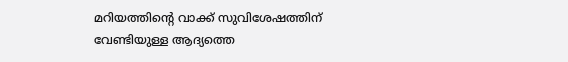മറിയത്തിന്റെ വാക്ക് സുവിശേഷത്തിന് വേണ്ടിയുള്ള ആദ്യത്തെ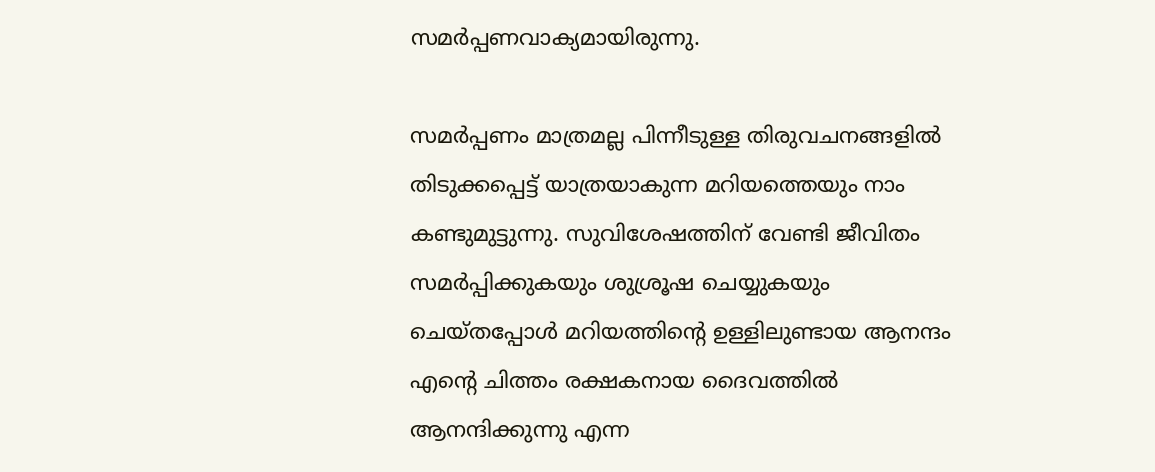സമര്‍പ്പണവാക്യമായിരുന്നു.

സമര്‍പ്പണം മാത്രമല്ല പിന്നീടുള്ള തിരുവചനങ്ങളില്‍ തിടുക്കപ്പെട്ട് യാത്രയാകുന്ന മറിയത്തെയും നാം കണ്ടുമുട്ടുന്നു. സുവിശേഷത്തിന് വേണ്ടി ജീവിതം സമര്‍പ്പിക്കുകയും ശുശ്രൂഷ ചെയ്യുകയും ചെയ്തപ്പോള്‍ മറിയത്തിന്റെ ഉള്ളിലുണ്ടായ ആനന്ദം എന്റെ ചിത്തം രക്ഷകനായ ദൈവത്തില്‍ ആനന്ദിക്കുന്നു എന്ന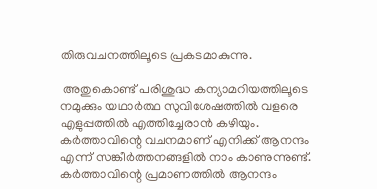തിരുവചനത്തിലൂടെ പ്രകടമാകുന്നു.

 അതുകൊണ്ട് പരിശുദ്ധ കന്യാമറിയത്തിലൂടെ നമുക്കും യഥാര്‍ത്ഥ സുവിശേഷത്തില്‍ വളരെ എളുപ്പത്തില്‍ എത്തിച്ചേരാന്‍ കഴിയും. കര്‍ത്താവിന്റെ വചനമാണ് എനിക്ക് ആനന്ദം എന്ന് സങ്കീര്‍ത്തനങ്ങളില്‍ നാം കാണുന്നുണ്ട്. കര്‍ത്താവിന്റെ പ്രമാണത്തില്‍ ആനന്ദം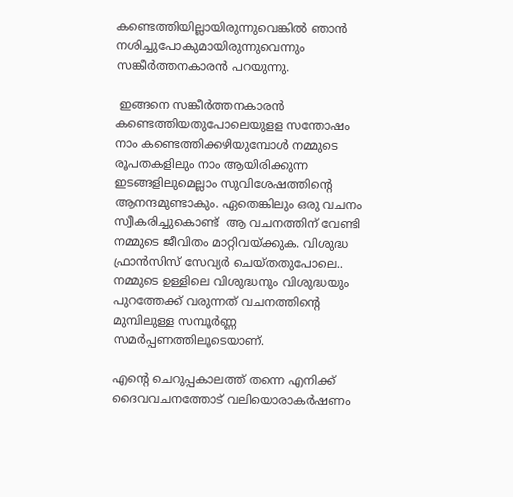കണ്ടെത്തിയില്ലായിരുന്നുവെങ്കില്‍ ഞാന്‍ നശിച്ചുപോകുമായിരുന്നുവെന്നും സങ്കീര്‍ത്തനകാരന്‍ പറയുന്നു.

 ഇങ്ങനെ സങ്കീര്‍ത്തനകാരന്‍ കണ്ടെത്തിയതുപോലെയുളള സന്തോഷം നാം കണ്ടെത്തിക്കഴിയുമ്പോള്‍ നമ്മുടെ രൂപതകളിലും നാം ആയിരിക്കുന്ന ഇടങ്ങളിലുമെല്ലാം സുവിശേഷത്തിന്റെ ആനന്ദമുണ്ടാകും. ഏതെങ്കിലും ഒരു വചനം സ്വീകരിച്ചുകൊണ്ട്  ആ വചനത്തിന് വേണ്ടി നമ്മുടെ ജീവിതം മാറ്റിവയ്ക്കുക. വിശുദ്ധ ഫ്രാന്‍സിസ് സേവ്യര്‍ ചെയ്തതുപോലെ.. നമ്മുടെ ഉള്ളിലെ വിശുദ്ധനും വിശുദ്ധയും പുറത്തേക്ക് വരുന്നത് വചനത്തിന്റെ മുമ്പിലുള്ള സമ്പൂര്‍ണ്ണ സമര്‍പ്പണത്തിലൂടെയാണ്.

എന്റെ ചെറുപ്പകാലത്ത് തന്നെ എനിക്ക് ദൈവവചനത്തോട് വലിയൊരാകര്‍ഷണം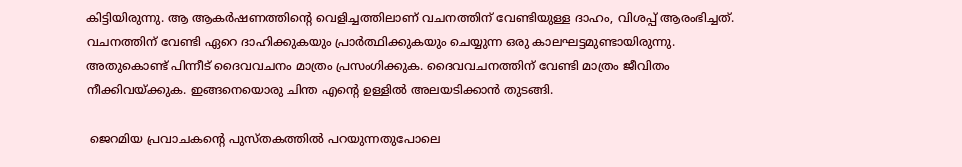കിട്ടിയിരുന്നു. ആ ആകര്‍ഷണത്തിന്റെ വെളിച്ചത്തിലാണ് വചനത്തിന് വേണ്ടിയുള്ള ദാഹം, വിശപ്പ് ആരംഭിച്ചത്. വചനത്തിന് വേണ്ടി ഏറെ ദാഹിക്കുകയും പ്രാര്‍ത്ഥിക്കുകയും ചെയ്യുന്ന ഒരു കാലഘട്ടമുണ്ടായിരുന്നു. അതുകൊണ്ട് പിന്നീട് ദൈവവചനം മാത്രം പ്രസംഗിക്കുക. ദൈവവചനത്തിന് വേണ്ടി മാത്രം ജീവിതം നീക്കിവയ്ക്കുക. ഇങ്ങനെയൊരു ചിന്ത എന്റെ ഉള്ളില്‍ അലയടിക്കാന്‍ തുടങ്ങി.

 ജെറമിയ പ്രവാചകന്റെ പുസ്തകത്തില്‍ പറയുന്നതുപോലെ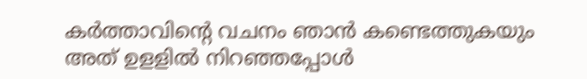കര്‍ത്താവിന്റെ വചനം ഞാന്‍ കണ്ടെത്തുകയും അത് ഉളളില്‍ നിറഞ്ഞപ്പോള്‍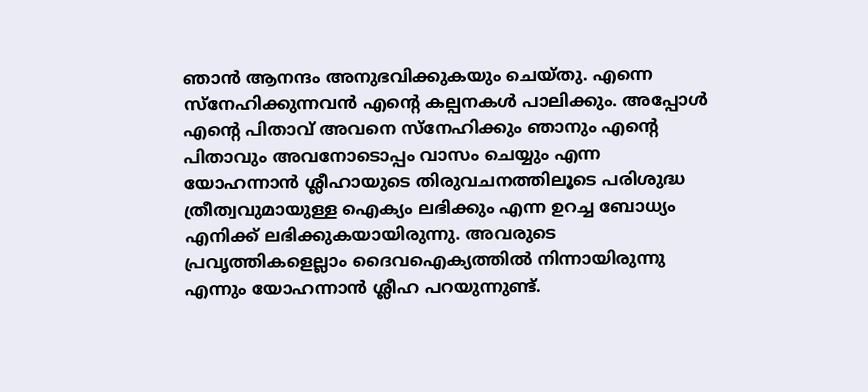ഞാന്‍ ആനന്ദം അനുഭവിക്കുകയും ചെയ്തു. എന്നെ സ്‌നേഹിക്കുന്നവന്‍ എന്റെ കല്പനകള്‍ പാലിക്കും. അപ്പോള്‍ എന്റെ പിതാവ് അവനെ സ്‌നേഹിക്കും ഞാനും എന്റെ പിതാവും അവനോടൊപ്പം വാസം ചെയ്യും എന്ന യോഹന്നാന്‍ ശ്ലീഹായുടെ തിരുവചനത്തിലൂടെ പരിശുദ്ധ ത്രീത്വവുമായുള്ള ഐക്യം ലഭിക്കും എന്ന ഉറച്ച ബോധ്യം എനിക്ക് ലഭിക്കുകയായിരുന്നു. അവരുടെ പ്രവൃത്തികളെല്ലാം ദൈവഐക്യത്തില്‍ നിന്നായിരുന്നു എന്നും യോഹന്നാന്‍ ശ്ലീഹ പറയുന്നുണ്ട്.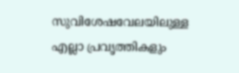സുവിശേഷവേലയിലുള്ള എല്ലാ പ്രവൃത്തികളും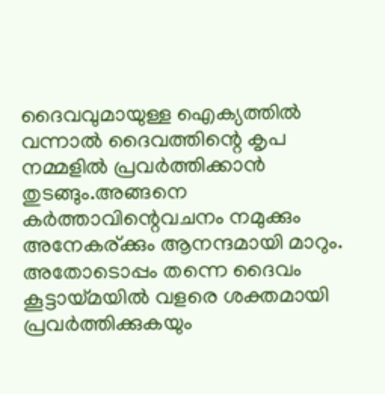ദൈവവുമായുള്ള ഐക്യത്തില്‍ വന്നാല്‍ ദൈവത്തിന്റെ കൃപ നമ്മളില്‍ പ്രവര്‍ത്തിക്കാന്‍ തുടങ്ങും.അങ്ങനെ കര്‍ത്താവിന്റെവചനം നമുക്കും അനേകര്ക്കും ആനന്ദമായി മാറും. അതോടൊപ്പം തന്നെ ദൈവം കൂട്ടായ്മയില്‍ വളരെ ശക്തമായി  പ്രവര്‍ത്തിക്കുകയും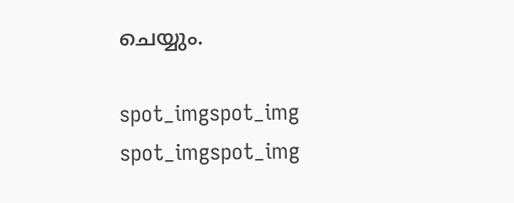ചെയ്യും.

spot_imgspot_img
spot_imgspot_img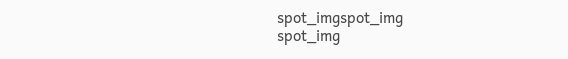spot_imgspot_img
spot_img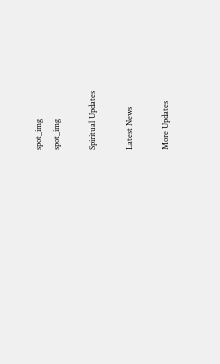spot_img
spot_img

Spiritual Updates

Latest News

More Updates